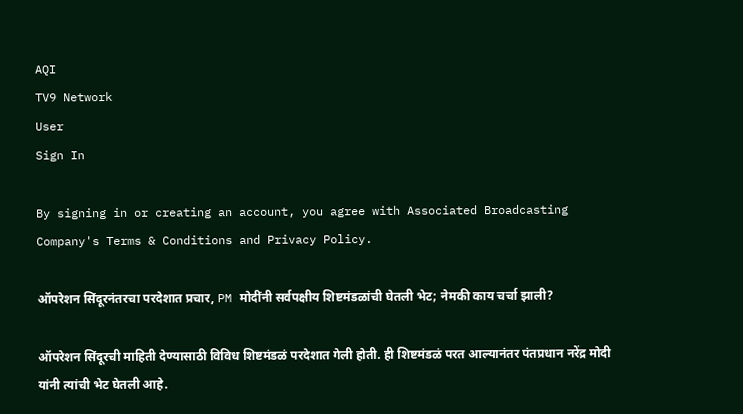AQI
TV9 Network
User
Sign In

By signing in or creating an account, you agree with Associated Broadcasting Company's Terms & Conditions and Privacy Policy.

ऑपरेशन सिंदूरनंतरचा परदेशात प्रचार, PM मोदींनी सर्वपक्षीय शिष्टमंडळांची घेतली भेट; नेमकी काय चर्चा झाली?

ऑपरेशन सिंदूरची माहिती देण्यासाठी विविध शिष्टमंडळं परदेशात गेली होती. ही शिष्टमंडळं परत आल्यानंतर पंतप्रधान नरेंद्र मोदी यांनी त्यांची भेट घेतली आहे.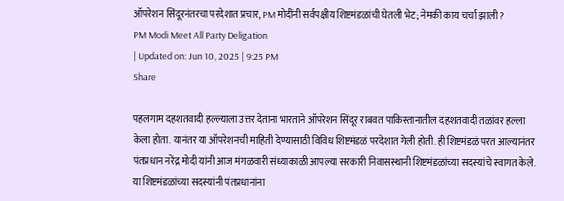ऑपरेशन सिंदूरनंतरचा परदेशात प्रचार, PM मोदींनी सर्वपक्षीय शिष्टमंडळांची घेतली भेट; नेमकी काय चर्चा झाली?
PM Modi Meet All Party Deligation
| Updated on: Jun 10, 2025 | 9:25 PM
Share

पहलगाम दहशतवादी हल्ल्याला उत्तर देताना भारताने ऑपरेशन सिंदूर राबवत पाकिस्तानातील दहशतवादी तळांवर हल्ला केला होता. यानंतर या ऑपरेशनची माहिती देण्यासाठी विविध शिष्टमंडळं परदेशात गेली होती. ही शिष्टमंडळं परत आल्यानंतर पंतप्रधान नरेंद्र मोदी यांनी आज मंगळवारी संध्याकाळी आपल्या सरकारी निवासस्थानी शिष्टमंडळांच्या सदस्यांचे स्वागत केले. या शिष्टमंडळांच्या सदस्यांनी पंतप्रधानांना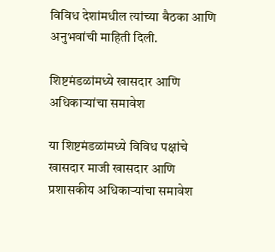विविध देशांमधील त्यांच्या बैठका आणि अनुभवांची माहिती दिली.

शिष्टमंडळांमध्ये खासदार आणि अधिकाऱ्यांचा समावेश

या शिष्टमंडळांमध्ये विविध पक्षांचे खासदार माजी खासदार आणि प्रशासकीय अधिकाऱ्यांचा समावेश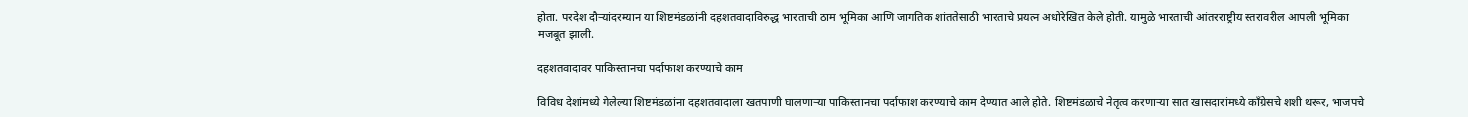होता. परदेश दौऱ्यांदरम्यान या शिष्टमंडळांनी दहशतवादाविरुद्ध भारताची ठाम भूमिका आणि जागतिक शांततेसाठी भारताचे प्रयत्न अधोरेखित केले होती. यामुळे भारताची आंतरराष्ट्रीय स्तरावरील आपली भूमिका मजबूत झाली.

दहशतवादावर पाकिस्तानचा पर्दाफाश करण्याचे काम

विविध देशांमध्ये गेलेल्या शिष्टमंडळांना दहशतवादाला खतपाणी घालणाऱ्या पाकिस्तानचा पर्दाफाश करण्याचे काम देण्यात आले होते. शिष्टमंडळाचे नेतृत्व करणाऱ्या सात खासदारांमध्ये काँग्रेसचे शशी थरूर, भाजपचे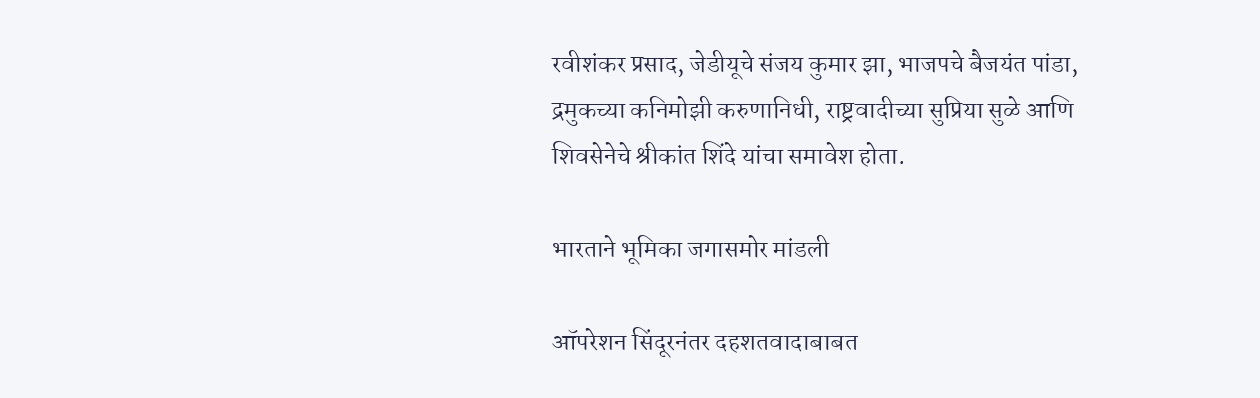रवीशंकर प्रसाद, जेडीयूचे संजय कुमार झा, भाजपचे बैजयंत पांडा, द्रमुकच्या कनिमोझी करुणानिधी, राष्ट्रवादीच्या सुप्रिया सुळे आणि शिवसेनेचे श्रीकांत शिंदे यांचा समावेश होता.

भारताने भूमिका जगासमोर मांडली

ऑपरेशन सिंदूरनंतर दहशतवादाबाबत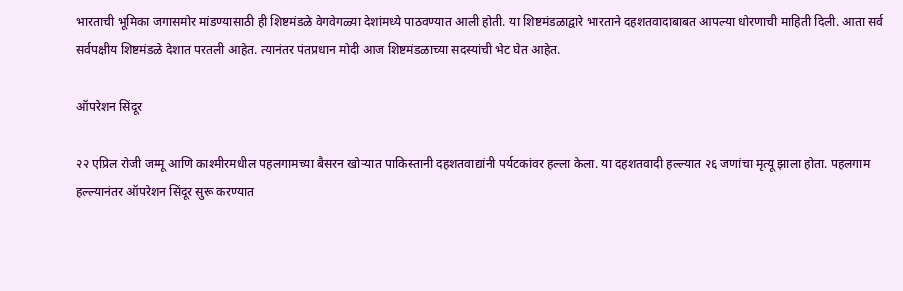भारताची भूमिका जगासमोर मांडण्यासाठी ही शिष्टमंडळे वेगवेगळ्या देशांमध्ये पाठवण्यात आली होती. या शिष्टमंडळाद्वारे भारताने दहशतवादाबाबत आपल्या धोरणाची माहिती दिली. आता सर्व सर्वपक्षीय शिष्टमंडळे देशात परतली आहेत. त्यानंतर पंतप्रधान मोदी आज शिष्टमंडळाच्या सदस्यांची भेट घेत आहेत.

ऑपरेशन सिंदूर

२२ एप्रिल रोजी जम्मू आणि काश्मीरमधील पहलगामच्या बैसरन खोऱ्यात पाकिस्तानी दहशतवाद्यांनी पर्यटकांवर हल्ला केला. या दहशतवादी हल्ल्यात २६ जणांचा मृत्यू झाला होता. पहलगाम हल्ल्यानंतर ऑपरेशन सिंदूर सुरू करण्यात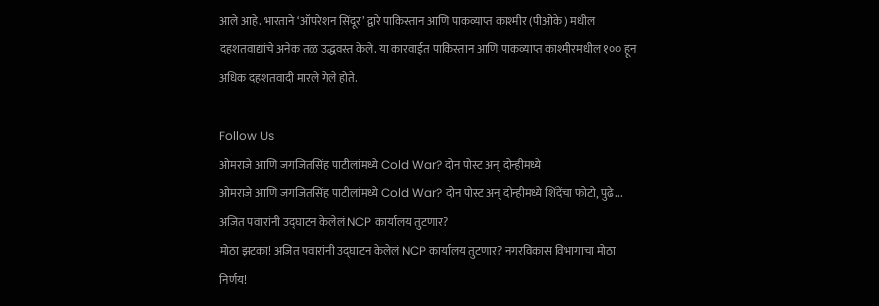आले आहे. भारताने ‘ऑपरेशन सिंदूर’ द्वारे पाकिस्तान आणि पाकव्याप्त काश्मीर (पीओके) मधील दहशतवाद्यांचे अनेक तळ उद्धवस्त केले. या कारवाईत पाकिस्तान आणि पाकव्याप्त काश्मीरमधील १०० हून अधिक दहशतवादी मारले गेले होते.

Follow Us
ओमराजे आणि जगजितसिंह पाटीलांमध्ये Cold War? दोन पोस्ट अन् दोन्हीमध्ये
ओमराजे आणि जगजितसिंह पाटीलांमध्ये Cold War? दोन पोस्ट अन् दोन्हीमध्ये शिंदेंचा फोटो, पुढे...
अजित पवारांनी उद्घाटन केलेलं NCP कार्यालय तुटणार?
मोठा झटका! अजित पवारांनी उद्घाटन केलेलं NCP कार्यालय तुटणार? नगरविकास विभागाचा मोठा निर्णय!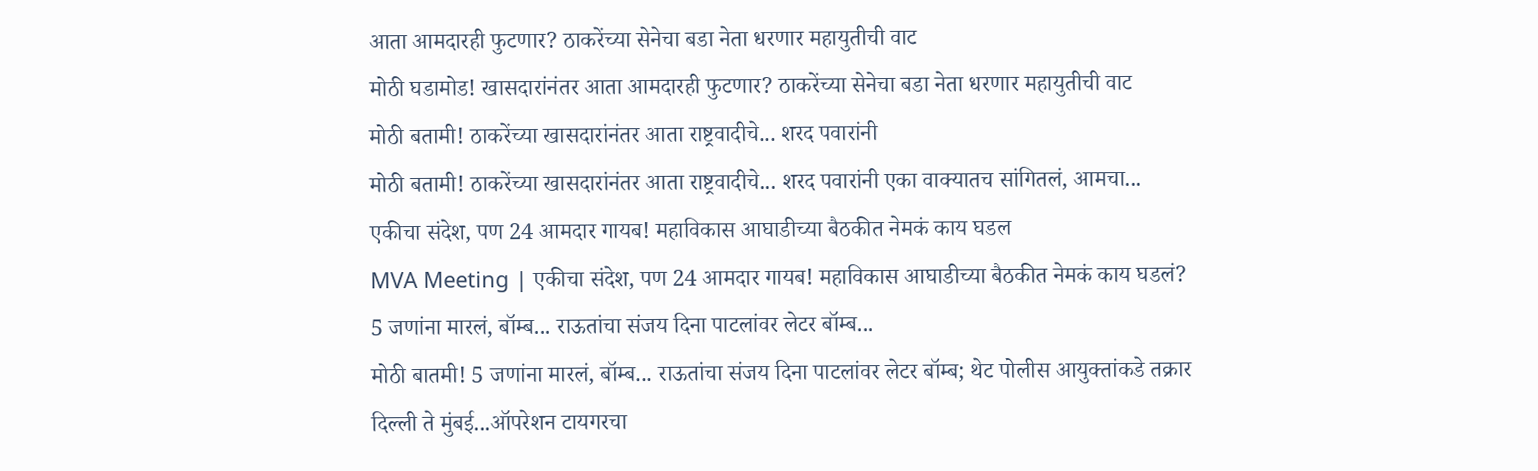आता आमदारही फुटणार? ठाकरेंच्या सेनेचा बडा नेता धरणार महायुतीची वाट
मोठी घडामोड! खासदारांनंतर आता आमदारही फुटणार? ठाकरेंच्या सेनेचा बडा नेता धरणार महायुतीची वाट
मोठी बतामी! ठाकरेंच्या खासदारांनंतर आता राष्ट्रवादीचे... शरद पवारांनी
मोठी बतामी! ठाकरेंच्या खासदारांनंतर आता राष्ट्रवादीचे... शरद पवारांनी एका वाक्यातच सांगितलं, आमचा...
एकीचा संदेश, पण 24 आमदार गायब! महाविकास आघाडीच्या बैठकीत नेमकं काय घडल
MVA Meeting | एकीचा संदेश, पण 24 आमदार गायब! महाविकास आघाडीच्या बैठकीत नेमकं काय घडलं?
5 जणांना मारलं, बॉम्ब... राऊतांचा संजय दिना पाटलांवर लेटर बॉम्ब...
मोठी बातमी! 5 जणांना मारलं, बॉम्ब... राऊतांचा संजय दिना पाटलांवर लेटर बॉम्ब; थेट पोलीस आयुक्तांकडे तक्रार
दिल्ली ते मुंबई...ऑपरेशन टायगरचा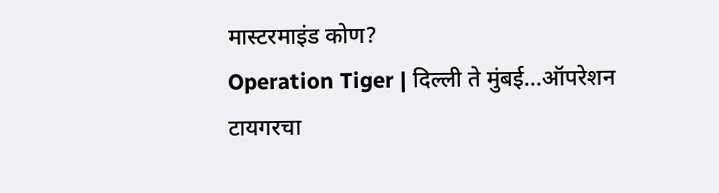मास्टरमाइंड कोण?
Operation Tiger | दिल्ली ते मुंबई...ऑपरेशन टायगरचा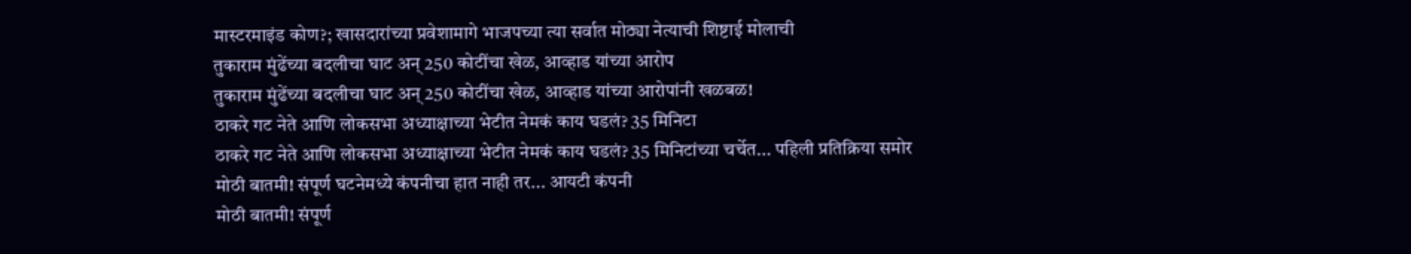मास्टरमाइंड कोण?; खासदारांच्या प्रवेशामागे भाजपच्या त्या सर्वात मोठ्या नेत्याची शिष्टाई मोलाची
तुकाराम मुंढेंच्या बदलीचा घाट अन् 250 कोटींचा खेळ, आव्हाड यांच्या आरोप
तुकाराम मुंढेंच्या बदलीचा घाट अन् 250 कोटींचा खेळ, आव्हाड यांच्या आरोपांनी खळबळ!
ठाकरे गट नेते आणि लोकसभा अध्याक्षाच्या भेटीत नेमकं काय घडलं? 35 मिनिटा
ठाकरे गट नेते आणि लोकसभा अध्याक्षाच्या भेटीत नेमकं काय घडलं? 35 मिनिटांच्या चर्चेत... पहिली प्रतिक्रिया समोर
मोठी बातमी! संपूर्ण घटनेमध्ये कंपनीचा हात नाही तर... आयटी कंपनी
मोठी बातमी! संपूर्ण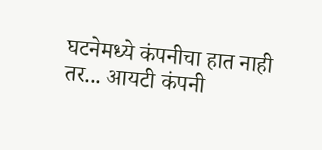घटनेमध्ये कंपनीचा हात नाही तर... आयटी कंपनी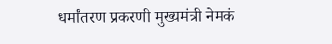धर्मांतरण प्रकरणी मुख्यमंत्री नेमकं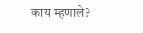काय म्हणाले?